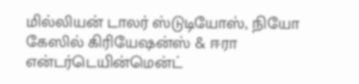மில்லியன் டாலர் ஸ்டுடியோஸ், நியோ கேஸில் கிரியேஷன்ஸ் & ஈரா என்டர்டெயின்மென்ட்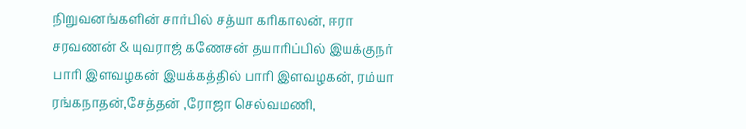நிறுவனங்களின் சார்பில் சத்யா கரிகாலன், ஈரா சரவணன் & யுவராஜ் கணேசன் தயாரிப்பில் இயக்குநர் பாரி இளவழகன் இயக்கத்தில் பாரி இளவழகன், ரம்யா ரங்கநாதன்,சேத்தன் ,ரோஜா செல்வமணி,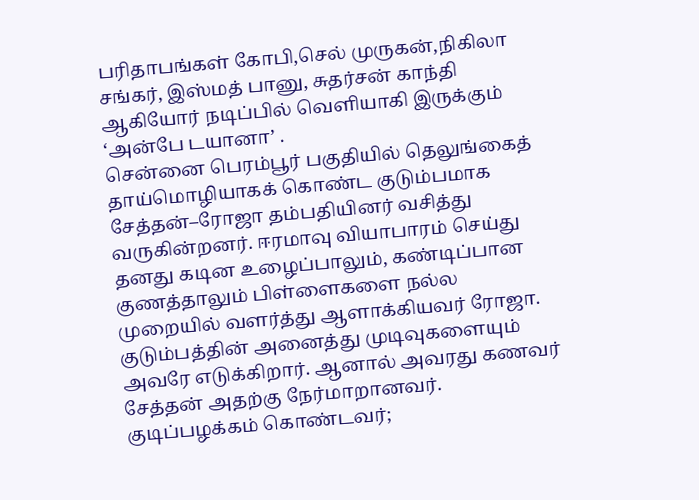பரிதாபங்கள் கோபி,செல் முருகன்,நிகிலா சங்கர், இஸ்மத் பானு, சுதர்சன் காந்தி ஆகியோர் நடிப்பில் வெளியாகி இருக்கும் ‘அன்பே டயானா’ .
சென்னை பெரம்பூர் பகுதியில் தெலுங்கைத் தாய்மொழியாகக் கொண்ட குடும்பமாக சேத்தன்–ரோஜா தம்பதியினர் வசித்து வருகின்றனர். ஈரமாவு வியாபாரம் செய்து தனது கடின உழைப்பாலும், கண்டிப்பான குணத்தாலும் பிள்ளைகளை நல்ல முறையில் வளர்த்து ஆளாக்கியவர் ரோஜா. குடும்பத்தின் அனைத்து முடிவுகளையும் அவரே எடுக்கிறார். ஆனால் அவரது கணவர் சேத்தன் அதற்கு நேர்மாறானவர். குடிப்பழக்கம் கொண்டவர்;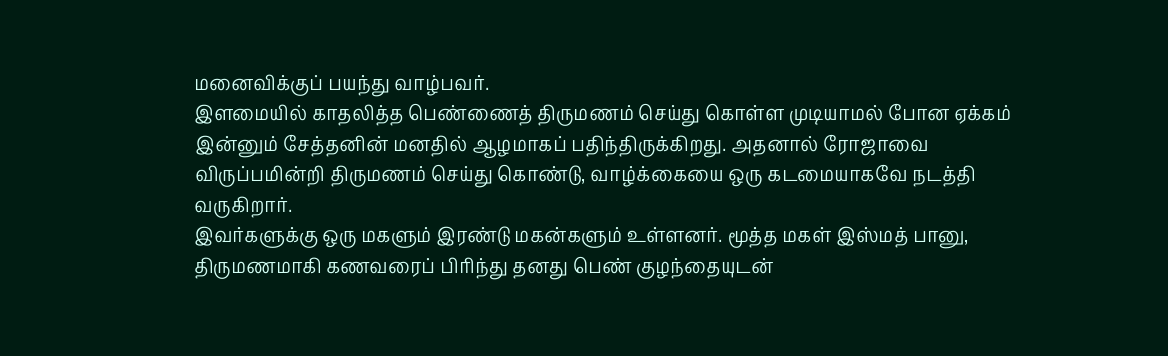மனைவிக்குப் பயந்து வாழ்பவர்.
இளமையில் காதலித்த பெண்ணைத் திருமணம் செய்து கொள்ள முடியாமல் போன ஏக்கம் இன்னும் சேத்தனின் மனதில் ஆழமாகப் பதிந்திருக்கிறது. அதனால் ரோஜாவை விருப்பமின்றி திருமணம் செய்து கொண்டு, வாழ்க்கையை ஒரு கடமையாகவே நடத்தி வருகிறார்.
இவர்களுக்கு ஒரு மகளும் இரண்டு மகன்களும் உள்ளனர். மூத்த மகள் இஸ்மத் பானு, திருமணமாகி கணவரைப் பிரிந்து தனது பெண் குழந்தையுடன்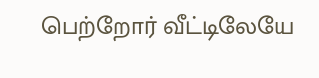பெற்றோர் வீட்டிலேயே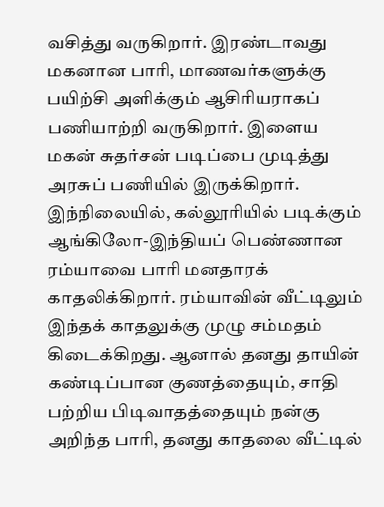வசித்து வருகிறார். இரண்டாவது மகனான பாரி, மாணவர்களுக்கு பயிற்சி அளிக்கும் ஆசிரியராகப் பணியாற்றி வருகிறார். இளைய மகன் சுதர்சன் படிப்பை முடித்து அரசுப் பணியில் இருக்கிறார்.
இந்நிலையில், கல்லூரியில் படிக்கும் ஆங்கிலோ-இந்தியப் பெண்ணான ரம்யாவை பாரி மனதாரக் காதலிக்கிறார். ரம்யாவின் வீட்டிலும் இந்தக் காதலுக்கு முழு சம்மதம் கிடைக்கிறது. ஆனால் தனது தாயின் கண்டிப்பான குணத்தையும், சாதி பற்றிய பிடிவாதத்தையும் நன்கு அறிந்த பாரி, தனது காதலை வீட்டில்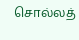சொல்லத்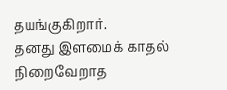தயங்குகிறார்.
தனது இளமைக் காதல் நிறைவேறாத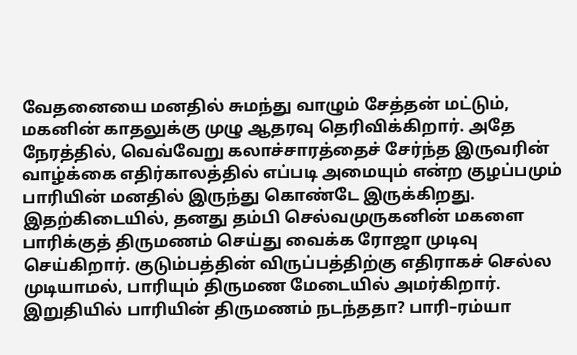வேதனையை மனதில் சுமந்து வாழும் சேத்தன் மட்டும், மகனின் காதலுக்கு முழு ஆதரவு தெரிவிக்கிறார். அதே நேரத்தில், வெவ்வேறு கலாச்சாரத்தைச் சேர்ந்த இருவரின் வாழ்க்கை எதிர்காலத்தில் எப்படி அமையும் என்ற குழப்பமும் பாரியின் மனதில் இருந்து கொண்டே இருக்கிறது.
இதற்கிடையில், தனது தம்பி செல்வமுருகனின் மகளை பாரிக்குத் திருமணம் செய்து வைக்க ரோஜா முடிவு செய்கிறார். குடும்பத்தின் விருப்பத்திற்கு எதிராகச் செல்ல முடியாமல், பாரியும் திருமண மேடையில் அமர்கிறார்.
இறுதியில் பாரியின் திருமணம் நடந்ததா? பாரி–ரம்யா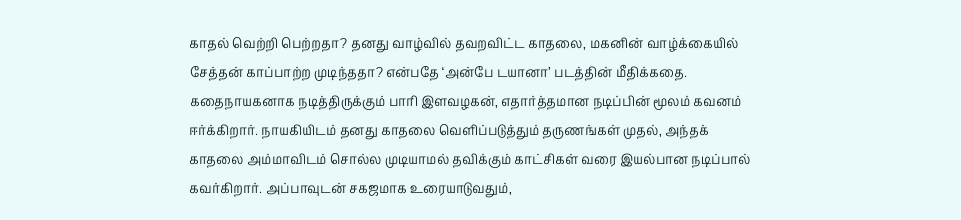காதல் வெற்றி பெற்றதா? தனது வாழ்வில் தவறவிட்ட காதலை, மகனின் வாழ்க்கையில் சேத்தன் காப்பாற்ற முடிந்ததா? என்பதே ‘அன்பே டயானா’ படத்தின் மீதிக்கதை.
கதைநாயகனாக நடித்திருக்கும் பாரி இளவழகன், எதார்த்தமான நடிப்பின் மூலம் கவனம் ஈர்க்கிறார். நாயகியிடம் தனது காதலை வெளிப்படுத்தும் தருணங்கள் முதல், அந்தக் காதலை அம்மாவிடம் சொல்ல முடியாமல் தவிக்கும் காட்சிகள் வரை இயல்பான நடிப்பால் கவர்கிறார். அப்பாவுடன் சகஜமாக உரையாடுவதும்,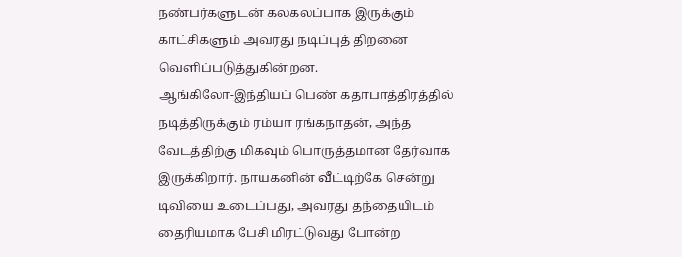நண்பர்களுடன் கலகலப்பாக இருக்கும் காட்சிகளும் அவரது நடிப்புத் திறனை வெளிப்படுத்துகின்றன.
ஆங்கிலோ-இந்தியப் பெண் கதாபாத்திரத்தில் நடித்திருக்கும் ரம்யா ரங்கநாதன், அந்த வேடத்திற்கு மிகவும் பொருத்தமான தேர்வாக இருக்கிறார். நாயகனின் வீட்டிற்கே சென்று டிவியை உடைப்பது, அவரது தந்தையிடம் தைரியமாக பேசி மிரட்டுவது போன்ற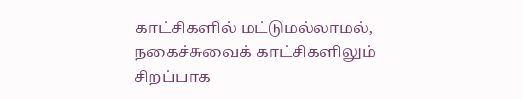காட்சிகளில் மட்டுமல்லாமல், நகைச்சுவைக் காட்சிகளிலும் சிறப்பாக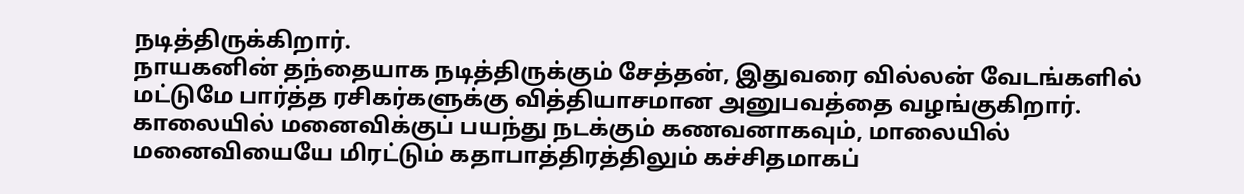நடித்திருக்கிறார்.
நாயகனின் தந்தையாக நடித்திருக்கும் சேத்தன், இதுவரை வில்லன் வேடங்களில் மட்டுமே பார்த்த ரசிகர்களுக்கு வித்தியாசமான அனுபவத்தை வழங்குகிறார். காலையில் மனைவிக்குப் பயந்து நடக்கும் கணவனாகவும், மாலையில் மனைவியையே மிரட்டும் கதாபாத்திரத்திலும் கச்சிதமாகப்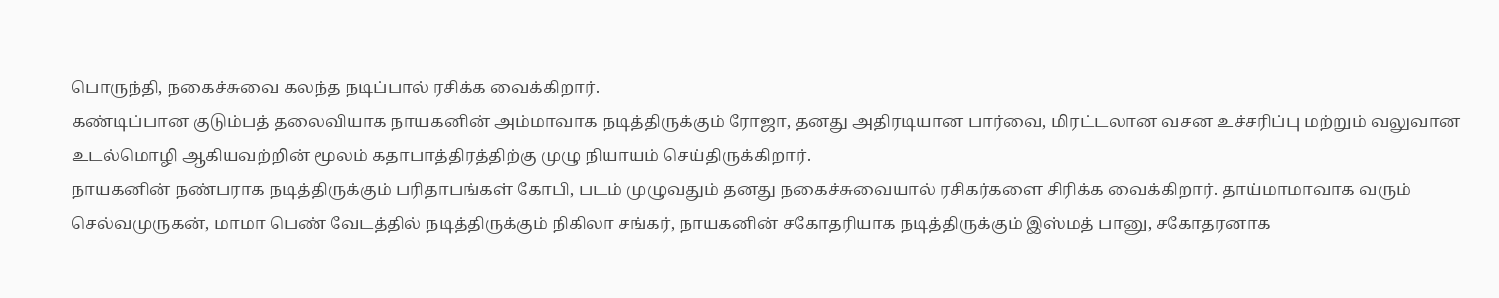பொருந்தி, நகைச்சுவை கலந்த நடிப்பால் ரசிக்க வைக்கிறார்.
கண்டிப்பான குடும்பத் தலைவியாக நாயகனின் அம்மாவாக நடித்திருக்கும் ரோஜா, தனது அதிரடியான பார்வை, மிரட்டலான வசன உச்சரிப்பு மற்றும் வலுவான உடல்மொழி ஆகியவற்றின் மூலம் கதாபாத்திரத்திற்கு முழு நியாயம் செய்திருக்கிறார்.
நாயகனின் நண்பராக நடித்திருக்கும் பரிதாபங்கள் கோபி, படம் முழுவதும் தனது நகைச்சுவையால் ரசிகர்களை சிரிக்க வைக்கிறார். தாய்மாமாவாக வரும் செல்வமுருகன், மாமா பெண் வேடத்தில் நடித்திருக்கும் நிகிலா சங்கர், நாயகனின் சகோதரியாக நடித்திருக்கும் இஸ்மத் பானு, சகோதரனாக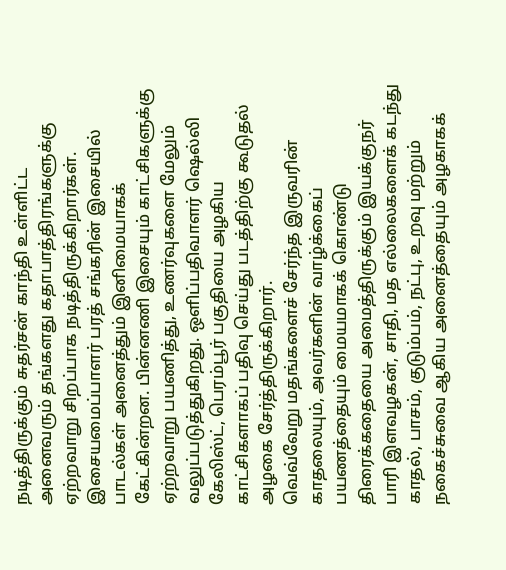நடித்திருக்கும் சுதர்சன் காந்தி உள்ளிட்ட அனைவரும் தங்களது கதாபாத்திரங்களுக்கு ஏற்றவாறு சிறப்பாக நடித்திருக்கிறார்கள்.
இசையமைப்பாளர் பரத் சங்கரின் இசையில் பாடல்கள் அனைத்தும் இனிமையாகக் கேட்கின்றன. பின்னணி இசையும் காட்சிகளுக்கு ஏற்றவாறு பயணித்து, உணர்வுகளை மேலும் வலுப்படுத்துகிறது. ஒளிப்பதிவாளர் ஷெல்லி கேலிஸ்ட், பெரம்பூர் பகுதியை அழகிய காட்சிகளாகப் பதிவு செய்து படத்திற்கு கூடுதல் அழகை சேர்த்திருக்கிறார்.
வெவ்வேறு மதங்களைச் சேர்ந்த இருவரின் காதலையும், அவர்களின் வாழ்க்கைப் பயணத்தையும் மையமாகக் கொண்டு திரைக்கதையை அமைத்திருக்கும் இயக்குநர் பாரி இளவழகன், சாதி, மத எல்லைகளைக் கடந்து காதல், பாசம், குடும்பம், நட்பு, உறவு மற்றும் நகைச்சுவை ஆகிய அனைத்தையும் அழகாகக்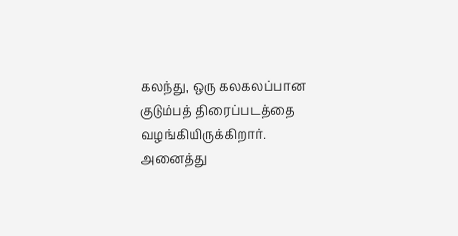கலந்து, ஒரு கலகலப்பான குடும்பத் திரைப்படத்தை வழங்கியிருக்கிறார். அனைத்து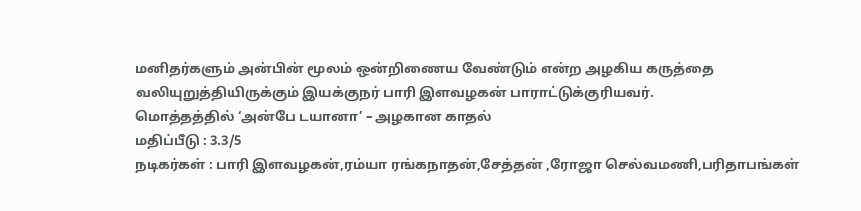மனிதர்களும் அன்பின் மூலம் ஒன்றிணைய வேண்டும் என்ற அழகிய கருத்தை வலியுறுத்தியிருக்கும் இயக்குநர் பாரி இளவழகன் பாராட்டுக்குரியவர்.
மொத்தத்தில் ‘அன்பே டயானா’ – அழகான காதல்
மதிப்பீடு : 3.3/5
நடிகர்கள் : பாரி இளவழகன்,ரம்யா ரங்கநாதன்,சேத்தன் ,ரோஜா செல்வமணி,பரிதாபங்கள்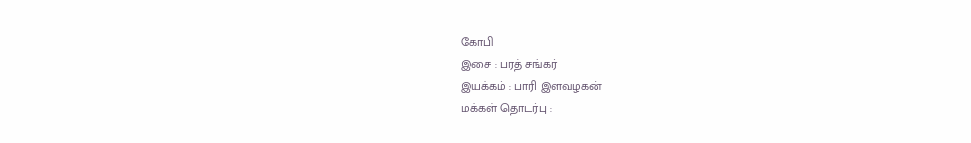கோபி
இசை : பரத் சங்கர்
இயக்கம் : பாரி இளவழகன்
மக்கள் தொடர்பு :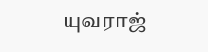யுவராஜ்